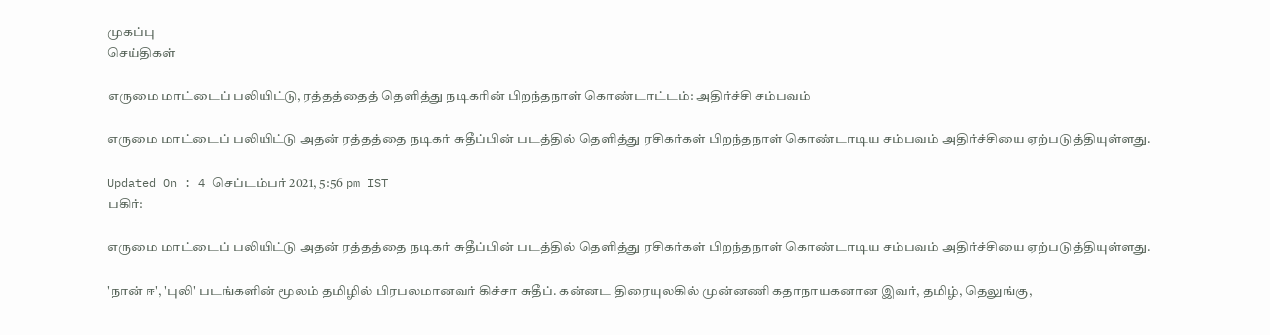முகப்பு
செய்திகள்

எருமை மாட்டைப் பலியிட்டு, ரத்தத்தைத் தெளித்து நடிகரின் பிறந்தநாள் கொண்டாட்டம்: அதிர்ச்சி சம்பவம்

எருமை மாட்டைப் பலியிட்டு அதன் ரத்தத்தை நடிகர் சுதீப்பின் படத்தில் தெளித்து ரசிகர்கள் பிறந்தநாள் கொண்டாடிய சம்பவம் அதிர்ச்சியை ஏற்படுத்தியுள்ளது.

Updated On : 4 செப்டம்பர் 2021, 5:56 pm IST
பகிர்:

எருமை மாட்டைப் பலியிட்டு அதன் ரத்தத்தை நடிகர் சுதீப்பின் படத்தில் தெளித்து ரசிகர்கள் பிறந்தநாள் கொண்டாடிய சம்பவம் அதிர்ச்சியை ஏற்படுத்தியுள்ளது.

'நான் ஈ', 'புலி' படங்களின் மூலம் தமிழில் பிரபலமானவர் கிச்சா சுதீப். கன்னட திரையுலகில் முன்னணி கதாநாயகனான இவர், தமிழ், தெலுங்கு,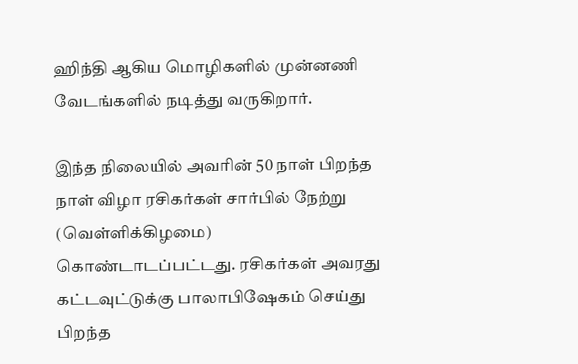ஹிந்தி ஆகிய மொழிகளில் முன்னணி வேடங்களில் நடித்து வருகிறார்.

இந்த நிலையில் அவரின் 50 நாள் பிறந்த நாள் விழா ரசிகர்கள் சார்பில் நேற்று (வெள்ளிக்கிழமை) கொண்டாடப்பட்டது. ரசிகர்கள் அவரது கட்டவுட்டுக்கு பாலாபிஷேகம் செய்து பிறந்த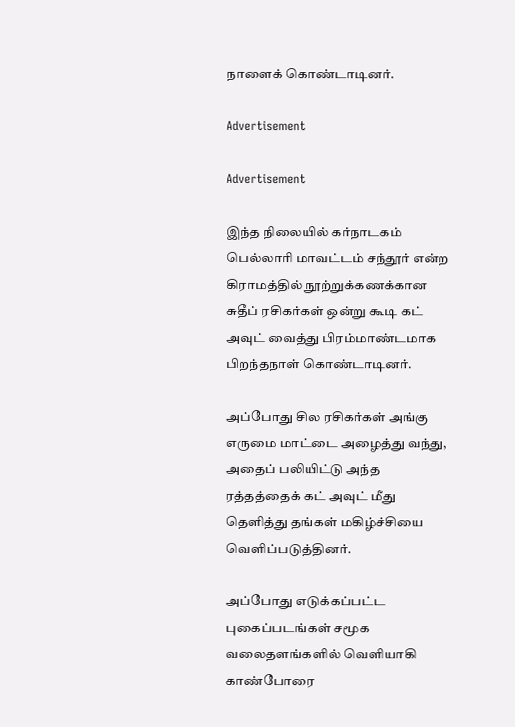நாளைக் கொண்டாடினர்.

Advertisement

Advertisement

இந்த நிலையில் கர்நாடகம் பெல்லாரி மாவட்டம் சந்தூர் என்ற கிராமத்தில் நூற்றுக்கணக்கான சுதீப் ரசிகர்கள் ஒன்று கூடி கட் அவுட் வைத்து பிரம்மாண்டமாக பிறந்தநாள் கொண்டாடினர்.

அப்போது சில ரசிகர்கள் அங்கு எருமை மாட்டை அழைத்து வந்து, அதைப் பலியிட்டு அந்த ரத்தத்தைக் கட் அவுட் மீது தெளித்து தங்கள் மகிழ்ச்சியை வெளிப்படுத்தினர்.

அப்போது எடுக்கப்பட்ட புகைப்படங்கள் சமூக வலைதளங்களில் வெளியாகி காண்போரை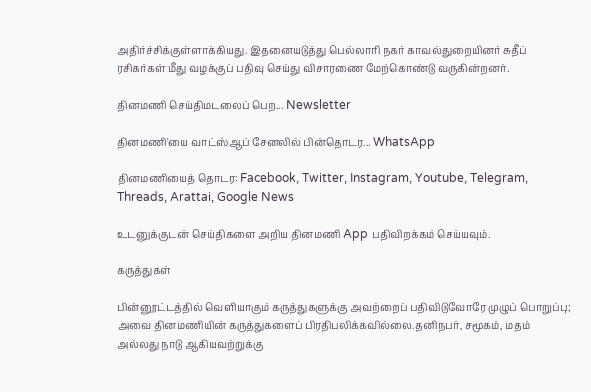அதிர்ச்சிக்குள்ளாக்கியது. இதனையடுத்து பெல்லாரி நகர் காவல்துறையினர் சுதீப் ரசிகர்கள் மீது வழக்குப் பதிவு செய்து விசாரணை மேற்கொண்டு வருகின்றனர்.

தினமணி செய்திமடலைப் பெற... Newsletter

தினமணி'யை வாட்ஸ்ஆப் சேனலில் பின்தொடர... WhatsApp

தினமணியைத் தொடர: Facebook, Twitter, Instagram, Youtube, Telegram, Threads, Arattai, Google News

உடனுக்குடன் செய்திகளை அறிய தினமணி App பதிவிறக்கம் செய்யவும்.

கருத்துகள்

பின்னூட்டத்தில் வெளியாகும் கருத்துகளுக்கு அவற்றைப் பதிவிடுவோரே முழுப் பொறுப்பு; அவை தினமணியின் கருத்துகளைப் பிரதிபலிக்கவில்லை.தனிநபர், சமூகம், மதம் அல்லது நாடு ஆகியவற்றுக்கு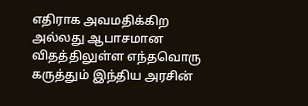எதிராக அவமதிக்கிற அல்லது ஆபாசமான விதத்திலுள்ள எந்தவொரு கருத்தும் இந்திய அரசின்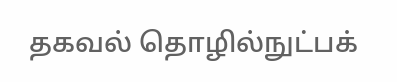தகவல் தொழில்நுட்பக்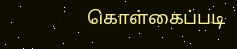கொள்கைப்படி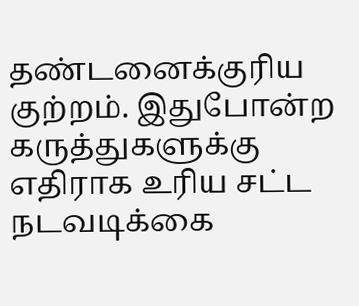தண்டனைக்குரிய குற்றம். இதுபோன்ற கருத்துகளுக்கு எதிராக உரிய சட்ட நடவடிக்கை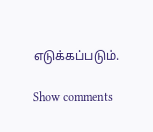எடுக்கப்படும்.

Show comments